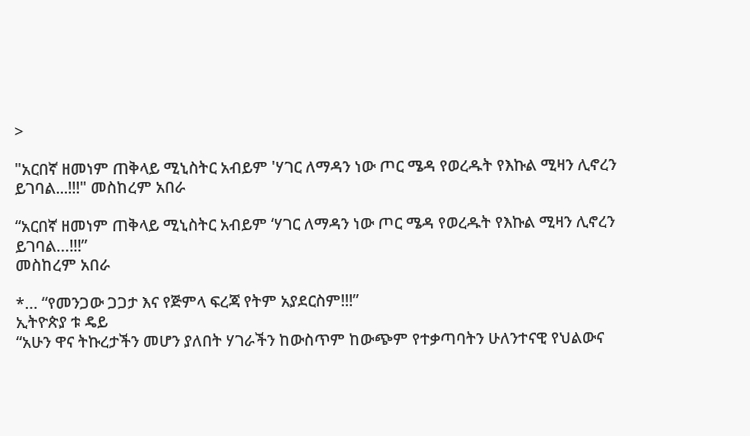>

"አርበኛ ዘመነም ጠቅላይ ሚኒስትር አብይም 'ሃገር ለማዳን ነው ጦር ሜዳ የወረዱት የእኩል ሚዛን ሊኖረን ይገባል...!!!" መስከረም አበራ

“አርበኛ ዘመነም ጠቅላይ ሚኒስትር አብይም ‘ሃገር ለማዳን ነው ጦር ሜዳ የወረዱት የእኩል ሚዛን ሊኖረን ይገባል…!!!”
መስከረም አበራ

*… “የመንጋው ጋጋታ እና የጅምላ ፍረጃ የትም አያደርስም!!!”
ኢትዮጵያ ቱ ዴይ
“አሁን ዋና ትኩረታችን መሆን ያለበት ሃገራችን ከውስጥም ከውጭም የተቃጣባትን ሁለንተናዊ የህልውና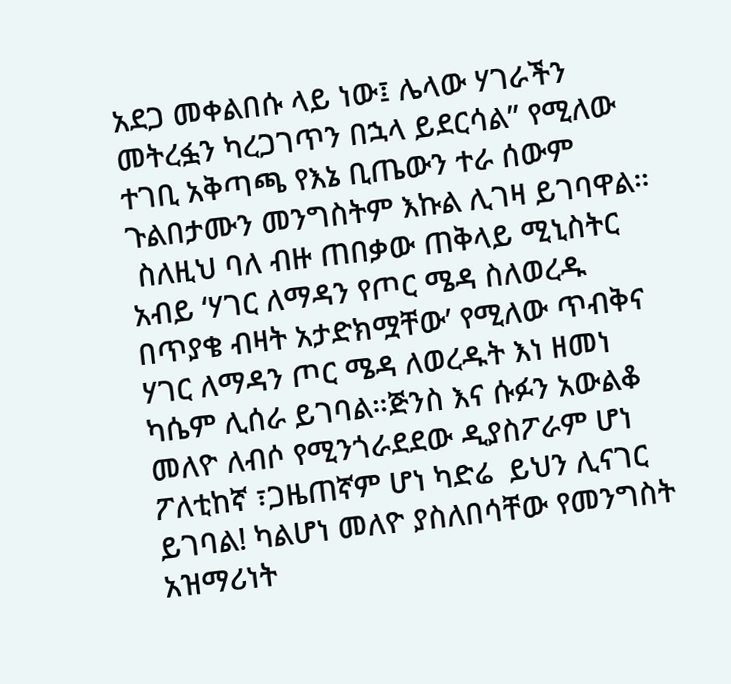አደጋ መቀልበሱ ላይ ነው፤ ሌላው ሃገራችን መትረፏን ካረጋገጥን በኋላ ይደርሳል” የሚለው ተገቢ አቅጣጫ የእኔ ቢጤውን ተራ ሰውም ጉልበታሙን መንግስትም እኩል ሊገዛ ይገባዋል።
 ስለዚህ ባለ ብዙ ጠበቃው ጠቅላይ ሚኒስትር አብይ ‘ሃገር ለማዳን የጦር ሜዳ ስለወረዱ በጥያቄ ብዛት አታድክሟቸው’ የሚለው ጥብቅና ሃገር ለማዳን ጦር ሜዳ ለወረዱት እነ ዘመነ ካሴም ሊሰራ ይገባል።ጅንስ እና ሱፉን አውልቆ መለዮ ለብሶ የሚንጎራደደው ዲያስፖራም ሆነ ፖለቲከኛ ፣ጋዜጠኛም ሆነ ካድሬ  ይህን ሊናገር ይገባል! ካልሆነ መለዮ ያስለበሳቸው የመንግስት አዝማሪነት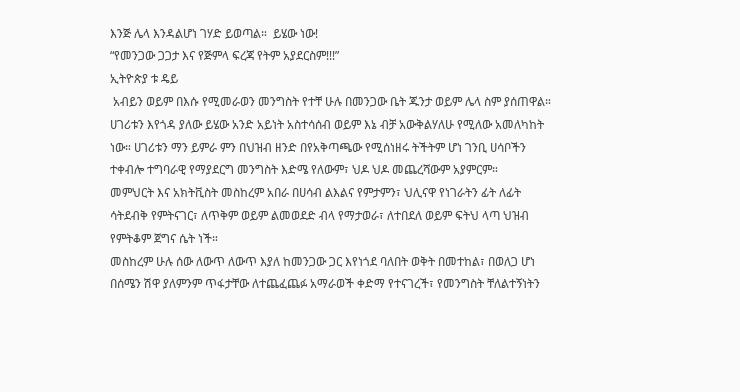እንጅ ሌላ እንዳልሆነ ገሃድ ይወጣል።  ይሄው ነው!
“የመንጋው ጋጋታ እና የጅምላ ፍረጃ የትም አያደርስም!!!”
ኢትዮጵያ ቱ ዴይ
 አብይን ወይም በእሱ የሚመራወን መንግስት የተቸ ሁሉ በመንጋው ቤት ጁንታ ወይም ሌላ ስም ያሰጠዋል። ሀገሪቱን እየጎዳ ያለው ይሄው አንድ አይነት አስተሳሰብ ወይም እኔ ብቻ አውቅልሃለሁ የሚለው አመለካከት ነው። ሀገሪቱን ማን ይምራ ምን በህዝብ ዘንድ በየአቅጣጫው የሚሰነዘሩ ትችትም ሆነ ገንቢ ሀሳቦችን ተቀብሎ ተግባራዊ የማያደርግ መንግስት እድሜ የለውም፣ ህዶ ህዶ መጨረሻውም አያምርም።
መምህርት እና አክትቪስት መስከረም አበራ በሀሳብ ልእልና የምታምን፣ ህሊናዋ የነገራትን ፊት ለፊት ሳትደብቅ የምትናገር፣ ለጥቅም ወይም ልመወደድ ብላ የማታወራ፣ ለተበደለ ወይም ፍትህ ላጣ ህዝብ የምትቆም ጀግና ሴት ነች።
መስከረም ሁሉ ሰው ለውጥ ለውጥ እያለ ከመንጋው ጋር እየነጎደ ባለበት ወቅት በመተከል፣ በወለጋ ሆነ በሰሜን ሽዋ ያለምንም ጥፋታቸው ለተጨፈጨፉ አማራወች ቀድማ የተናገረች፣ የመንግስት ቸለልተኝነትን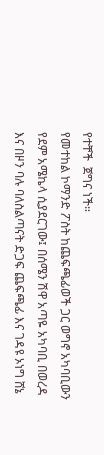የተቸች  ጀግና ነች።
የመተከል ኮማንድ ፖስት ከጨፍጫፊወች ጋር ወግኖ አካባቢውን የደም አሜኬላ ሲያደርገው፤ በሰሜን ሽዋ አጣዬ አካባቢ በወረዳ እና በዞን ባሉ ባለስልጣናት ድጋፍ ጨፍጫፊ እና ገዳዩ ኦነግ ሸኔ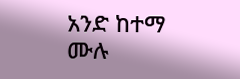አንድ ከተማ ሙሉ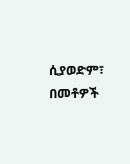ሲያወድም፣ በመቶዎች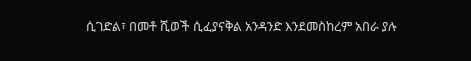ሲገድል፣ በመቶ ሺወች ሲፈያናቅል አንዳንድ እንደመስከረም አበራ ያሉ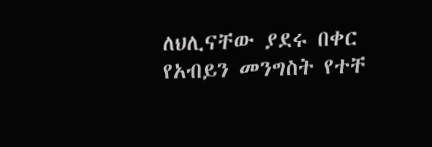ለህሊናቸው ያደሩ በቀር የአብይን መንግስት የተቸ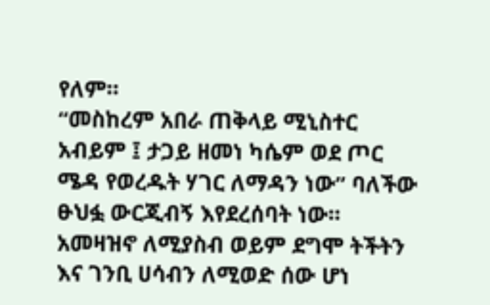የለም።
“መስከረም አበራ ጠቅላይ ሚኒስተር አብይም ፤ ታጋይ ዘመነ ካሴም ወደ ጦር ሜዳ የወረዱት ሃገር ለማዳን ነው” ባለችው ፁህፏ ውርጂብኝ እየደረሰባት ነው። አመዛዝኖ ለሚያስብ ወይም ደግሞ ትችትን እና ገንቢ ሀሳብን ለሚወድ ሰው ሆነ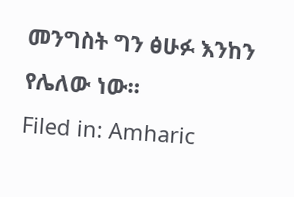መንግስት ግን ፅሁፉ እንከን የሌለው ነው።
Filed in: Amharic